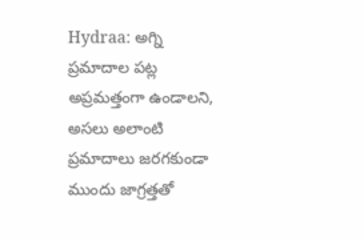Hydraa: అగ్ని ప్రమాదాల పట్ల అప్రమత్తంగా ఉండాలని, అసలు అలాంటి ప్రమాదాలు జరగకుండా ముందు జాగ్రత్తతో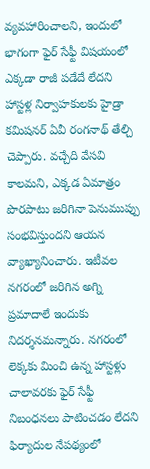వ్యవహారించాలని, ఇందులో భాగంగా ఫైర్ సేఫ్టీ విషయంలో ఎక్కడా రాజీ పడేదే లేదని హాస్టళ్ల నిర్వాహకులకు హైడ్రా కమిషనర్ ఏవీ రంగనాథ్ తేల్చి చెప్పారు. వచ్చేది వేసవి కాలమని, ఎక్కడ ఏమాత్రం పొరపాటు జరిగినా పెనుముప్పు సంభవిస్తుందని ఆయన వ్యాఖ్యానించారు. ఇటీవల నగరంలో జరిగిన అగ్ని ప్రమాదాలే ఇందుకు నిదర్శనమన్నారు. నగరంలో లెక్కకు మించి ఉన్న హాస్టళ్లు చాలావరకు ఫైర్ సేఫ్టీ నిబంధనలు పాటించడం లేదని ఫిర్యాదుల నేపథ్యంలో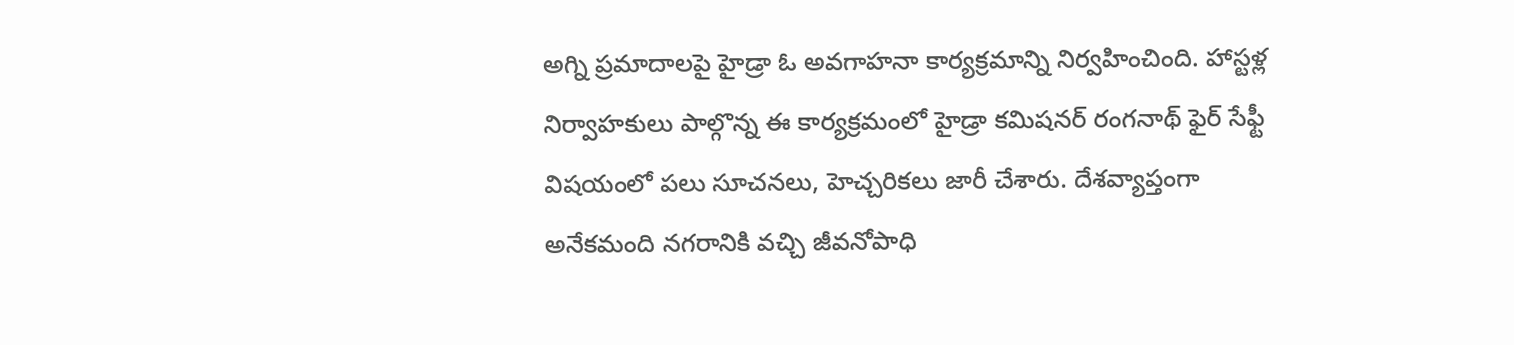అగ్ని ప్రమాదాలపై హైడ్రా ఓ అవగాహనా కార్యక్రమాన్ని నిర్వహించింది. హాస్టళ్ల నిర్వాహకులు పాల్గొన్న ఈ కార్యక్రమంలో హైడ్రా కమిషనర్ రంగనాథ్ ఫైర్ సేఫ్టీ విషయంలో పలు సూచనలు, హెచ్చరికలు జారీ చేశారు. దేశవ్యాప్తంగా అనేకమంది నగరానికి వచ్చి జీవనోపాధి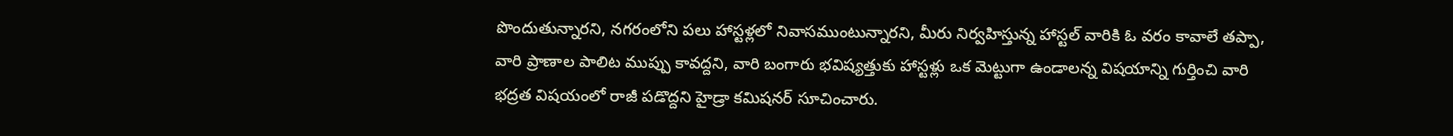పొందుతున్నారని, నగరంలోని పలు హాస్టళ్లలో నివాసముంటున్నారని, మీరు నిర్వహిస్తున్న హాస్టల్ వారికి ఓ వరం కావాలే తప్పా, వారి ప్రాణాల పాలిట ముప్పు కావద్దని, వారి బంగారు భవిష్యత్తుకు హాస్టళ్లు ఒక మెట్టుగా ఉండాలన్న విషయాన్ని గుర్తించి వారి భద్రత విషయంలో రాజీ పడొద్దని హైడ్రా కమిషనర్ సూచించారు.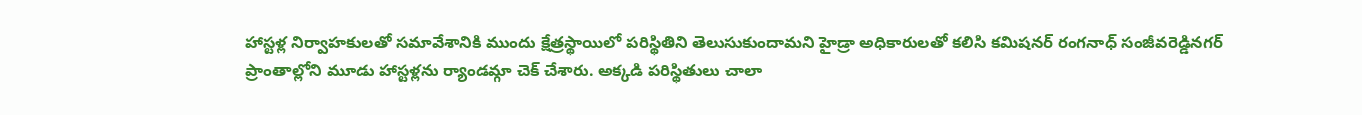హాస్టళ్ల నిర్వాహకులతో సమావేశానికి ముందు క్షేత్రస్థాయిలో పరిస్థితిని తెలుసుకుందామని హైడ్రా అధికారులతో కలిసి కమిషనర్ రంగనాధ్ సంజీవరెడ్డినగర్ ప్రాంతాల్లోని మూడు హాస్టళ్లను ర్యాండమ్గా చెక్ చేశారు. అక్కడి పరిస్థితులు చాలా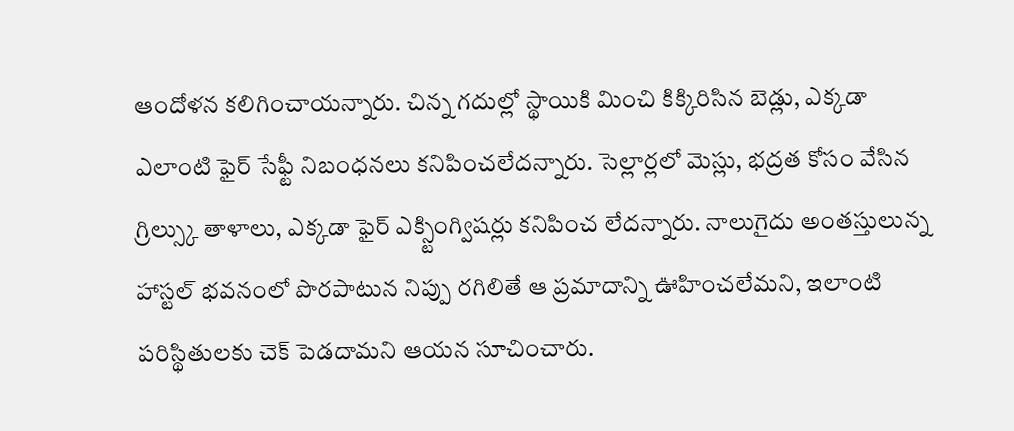ఆందోళన కలిగించాయన్నారు. చిన్న గదుల్లో స్థాయికి మించి కిక్కిరిసిన బెడ్లు, ఎక్కడా ఎలాంటి ఫైర్ సేఫ్టీ నిబంధనలు కనిపించలేదన్నారు. సెల్లార్లలో మెస్లు, భద్రత కోసం వేసిన గ్రిల్స్కు తాళాలు, ఎక్కడా ఫైర్ ఎక్స్టింగ్విషర్లు కనిపించ లేదన్నారు. నాలుగైదు అంతస్తులున్న హాస్టల్ భవనంలో పొరపాటున నిప్పు రగిలితే ఆ ప్రమాదాన్ని ఊహించలేమని, ఇలాంటి పరిస్థితులకు చెక్ పెడదామని ఆయన సూచించారు.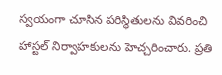స్వయంగా చూసిన పరిస్థితులను వివరించి హాస్టల్ నిర్వాహకులను హెచ్చరించారు. ప్రతి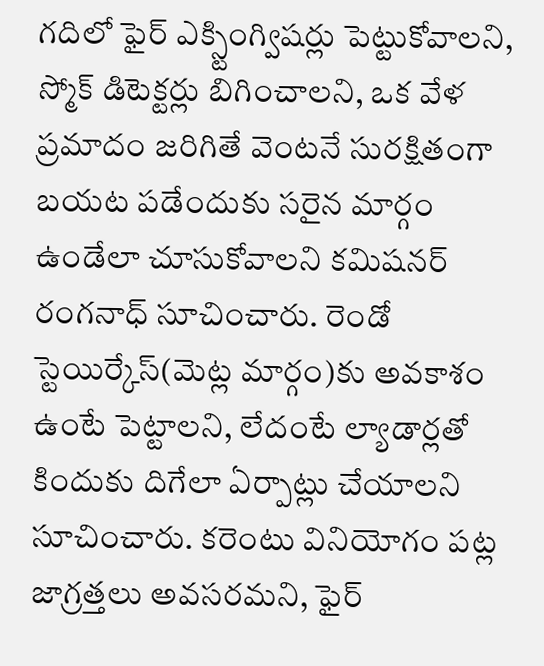గదిలో ఫైర్ ఎక్స్టింగ్విషర్లు పెట్టుకోవాలని, స్మోక్ డిటెక్టర్లు బిగించాలని, ఒక వేళ ప్రమాదం జరిగితే వెంటనే సురక్షితంగా బయట పడేందుకు సరైన మార్గం ఉండేలా చూసుకోవాలని కమిషనర్ రంగనాధ్ సూచించారు. రెండో స్టెయిర్కేస్(మెట్ల మార్గం)కు అవకాశం ఉంటే పెట్టాలని, లేదంటే ల్యాడార్లతో కిందుకు దిగేలా ఏర్పాట్లు చేయాలని సూచించారు. కరెంటు వినియోగం పట్ల జాగ్రత్తలు అవసరమని, ఫైర్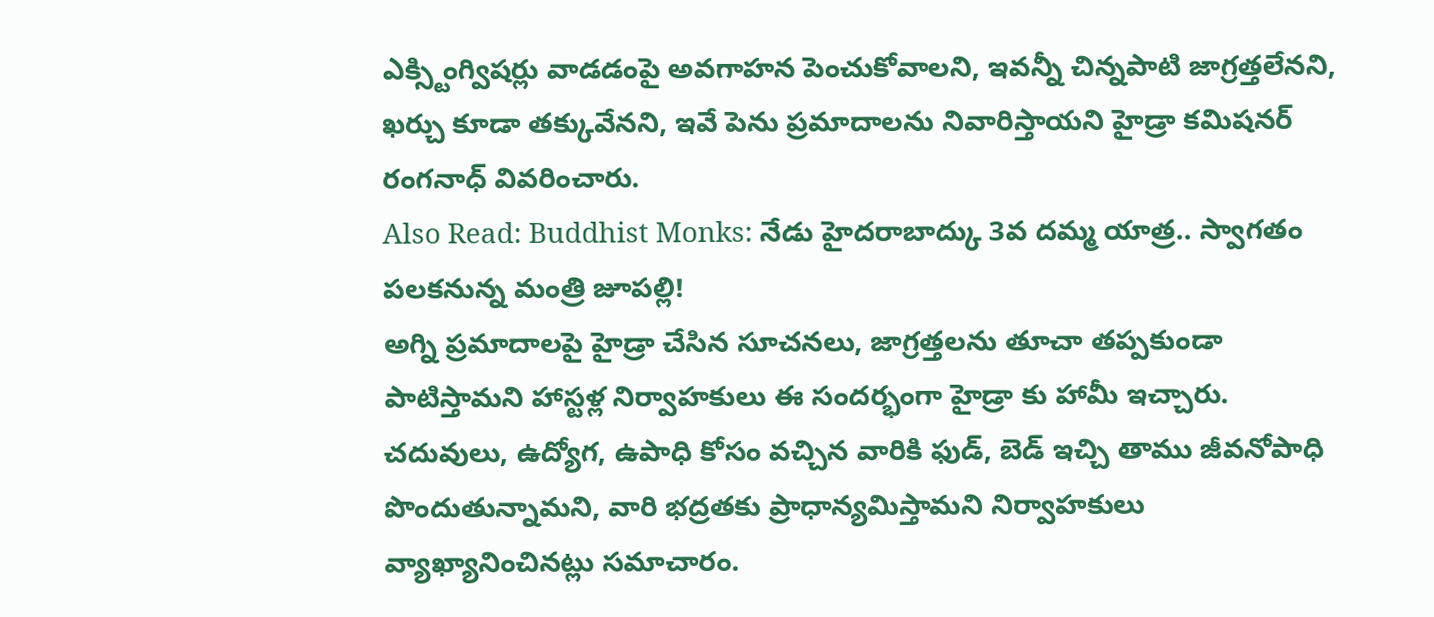ఎక్స్టింగ్విషర్లు వాడడంపై అవగాహన పెంచుకోవాలని, ఇవన్నీ చిన్నపాటి జాగ్రత్తలేనని, ఖర్చు కూడా తక్కువేనని, ఇవే పెను ప్రమాదాలను నివారిస్తాయని హైడ్రా కమిషనర్ రంగనాధ్ వివరించారు.
Also Read: Buddhist Monks: నేడు హైదరాబాద్కు 3వ దమ్మ యాత్ర.. స్వాగతం పలకనున్న మంత్రి జూపల్లి!
అగ్ని ప్రమాదాలపై హైడ్రా చేసిన సూచనలు, జాగ్రత్తలను తూచా తప్పకుండా పాటిస్తామని హాస్టళ్ల నిర్వాహకులు ఈ సందర్భంగా హైడ్రా కు హామీ ఇచ్చారు. చదువులు, ఉద్యోగ, ఉపాధి కోసం వచ్చిన వారికి ఫుడ్, బెడ్ ఇచ్చి తాము జీవనోపాధి పొందుతున్నామని, వారి భద్రతకు ప్రాధాన్యమిస్తామని నిర్వాహకులు వ్యాఖ్యానించినట్లు సమాచారం.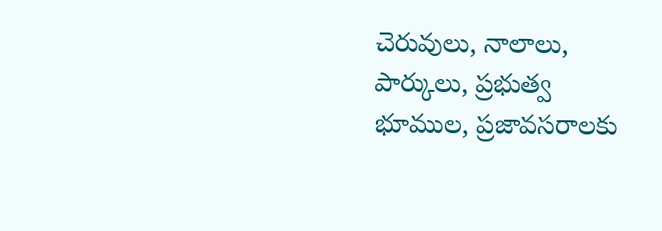చెరువులు, నాలాలు, పార్కులు, ప్రభుత్వ భూముల, ప్రజావసరాలకు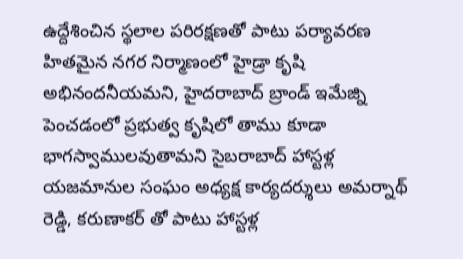ఉద్దేశించిన స్థలాల పరిరక్షణతో పాటు పర్యావరణ హితమైన నగర నిర్మాణంలో హైడ్రా కృషి అభినందనీయమని, హైదరాబాద్ బ్రాండ్ ఇమేజ్ని పెంచడంలో ప్రభుత్వ కృషిలో తాము కూడా భాగస్వాములవుతామని సైబరాబాద్ హాస్టళ్ల యజమానుల సంఘం అధ్యక్ష కార్యదర్శులు అమర్నాథ్ రెడ్డి, కరుణాకర్ తో పాటు హాస్టళ్ల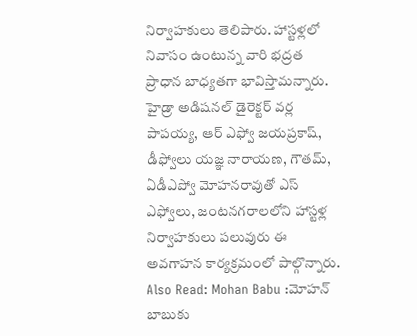నిర్వాహకులు తెలిపారు. హాస్టళ్లలో నివాసం ఉంటున్న వారి భద్రత ప్రాధాన బాధ్యతగా భావిస్తామన్నారు. హైడ్రా అడిషనల్ డైరెక్టర్ వర్ల పాపయ్య, ఆర్ ఎఫ్వో జయప్రకాష్, డీఫ్వోలు యజ్ఞ నారాయణ, గౌతమ్, ఏడీఎప్వో మోహనరావుతో ఎస్ ఎఫ్వోలు, జంటనగరాలలోని హాస్టళ్ల నిర్వాహకులు పలువురు ఈ అవగాహన కార్యక్రమంలో పాల్గొన్నారు.
Also Read: Mohan Babu :మోహన్ బాబుకు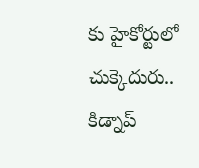కు హైకోర్టులో చుక్కెదురు.. కిడ్నాప్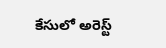కేసులో అరెస్ట్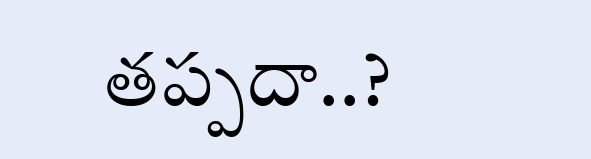తప్పదా..?